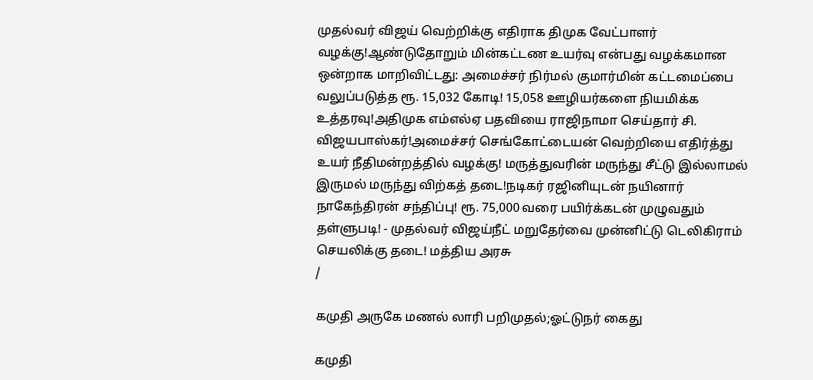முதல்வர் விஜய் வெற்றிக்கு எதிராக திமுக வேட்பாளர் வழக்கு!ஆண்டுதோறும் மின்கட்டண உயர்வு என்பது வழக்கமான ஒன்றாக மாறிவிட்டது: அமைச்சர் நிர்மல் குமார்மின் கட்டமைப்பை வலுப்படுத்த ரூ. 15,032 கோடி! 15,058 ஊழியர்களை நியமிக்க உத்தரவு!அதிமுக எம்எல்ஏ பதவியை ராஜிநாமா செய்தார் சி. விஜயபாஸ்கர்!அமைச்சர் செங்கோட்டையன் வெற்றியை எதிர்த்து உயர் நீதிமன்றத்தில் வழக்கு! மருத்துவரின் மருந்து சீட்டு இல்லாமல் இருமல் மருந்து விற்கத் தடை!நடிகர் ரஜினியுடன் நயினார் நாகேந்திரன் சந்திப்பு! ரூ. 75,000 வரை பயிர்க்கடன் முழுவதும் தள்ளுபடி! - முதல்வர் விஜய்நீட் மறுதேர்வை முன்னிட்டு டெலிகிராம் செயலிக்கு தடை! மத்திய அரசு
/

கமுதி அருகே மணல் லாரி பறிமுதல்;ஓட்டுநர் கைது

கமுதி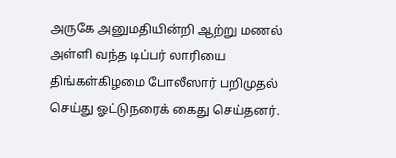அருகே அனுமதியின்றி ஆற்று மணல் அள்ளி வந்த டிப்பர் லாரியை திங்கள்கிழமை போலீஸார் பறிமுதல் செய்து ஓட்டுநரைக் கைது செய்தனர்.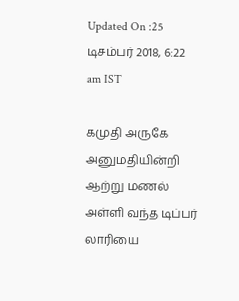Updated On :25 டிசம்பர் 2018, 6:22 am IST

கமுதி அருகே அனுமதியின்றி ஆற்று மணல் அள்ளி வந்த டிப்பர் லாரியை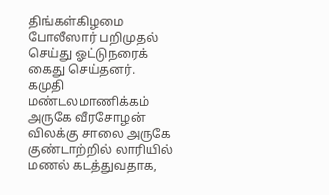திங்கள்கிழமை போலீஸார் பறிமுதல் செய்து ஓட்டுநரைக் கைது செய்தனர்.
கமுதி மண்டலமாணிக்கம் அருகே வீரசோழன் விலக்கு சாலை அருகே குண்டாற்றில் லாரியில் மணல் கடத்துவதாக,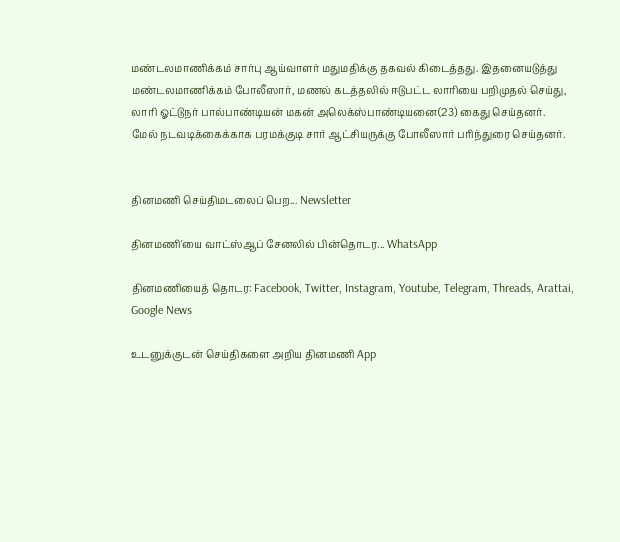மண்டலமாணிக்கம் சார்பு ஆய்வாளர் மதுமதிக்கு தகவல் கிடைத்தது. இதனையடுத்து மண்டலமாணிக்கம் போலீஸார், மணல் கடத்தலில் ஈடுபட்ட லாரியை பறிமுதல் செய்து, லாரி ஓட்டுநர் பால்பாண்டியன் மகன் அலெக்ஸ்பாண்டியனை(23) கைது செய்தனர்.
மேல் நடவடிக்கைக்காக பரமக்குடி சார் ஆட்சியருக்கு போலீஸார் பரிந்துரை செய்தனர்.


தினமணி செய்திமடலைப் பெற... Newsletter

தினமணி'யை வாட்ஸ்ஆப் சேனலில் பின்தொடர... WhatsApp

தினமணியைத் தொடர: Facebook, Twitter, Instagram, Youtube, Telegram, Threads, Arattai, Google News

உடனுக்குடன் செய்திகளை அறிய தினமணி App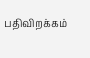பதிவிறக்கம்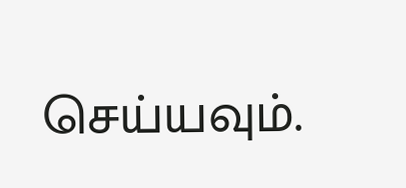செய்யவும்.